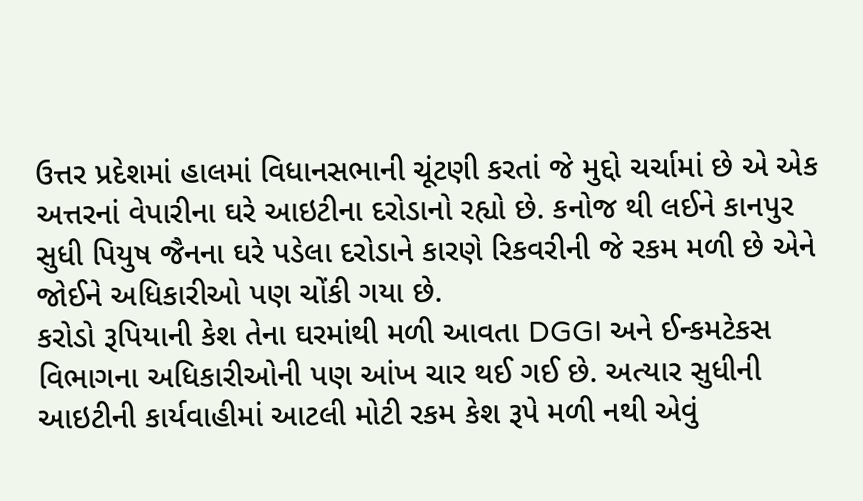ઉત્તર પ્રદેશમાં હાલમાં વિધાનસભાની ચૂંટણી કરતાં જે મુદ્દો ચર્ચામાં છે એ એક અત્તરનાં વેપારીના ઘરે આઇટીના દરોડાનો રહ્યો છે. કનોજ થી લઈને કાનપુર સુધી પિયુષ જૈનના ઘરે પડેલા દરોડાને કારણે રિકવરીની જે રકમ મળી છે એને જોઈને અધિકારીઓ પણ ચોંકી ગયા છે.
કરોડો રૂપિયાની કેશ તેના ઘરમાંથી મળી આવતા DGGI અને ઈન્કમટેકસ વિભાગના અધિકારીઓની પણ આંખ ચાર થઈ ગઈ છે. અત્યાર સુધીની આઇટીની કાર્યવાહીમાં આટલી મોટી રકમ કેશ રૂપે મળી નથી એવું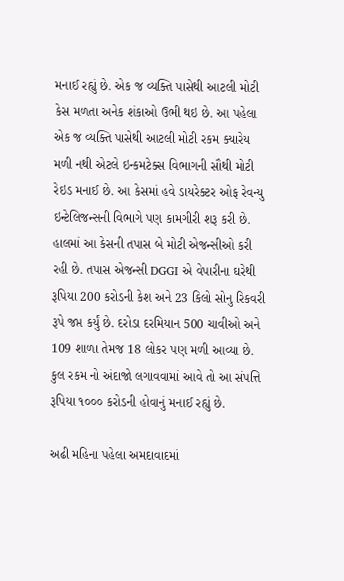મનાઈ રહ્યું છે. એક જ વ્યક્તિ પાસેથી આટલી મોટી કેસ મળતા અનેક શંકાઓ ઉભી થઇ છે. આ પહેલા એક જ વ્યક્તિ પાસેથી આટલી મોટી રકમ ક્યારેય મળી નથી એટલે ઇન્કમટેક્સ વિભાગની સૌથી મોટી રેઇડ મનાઈ છે. આ કેસમાં હવે ડાયરેક્ટર ઓફ રેવન્યુ ઇન્ટેલિજન્સની વિભાગે પણ કામગીરી શરૂ કરી છે. હાલમાં આ કેસની તપાસ બે મોટી એજન્સીઓ કરી રહી છે. તપાસ એજન્સી DGGI એ વેપારીના ઘરેથી રૂપિયા 200 કરોડની કેશ અને 23 કિલો સોનુ રિકવરી રૂપે જપ્ત કર્યું છે. દરોડા દરમિયાન 500 ચાવીઓ અને 109 શાળા તેમજ 18 લોકર પણ મળી આવ્યા છે. કુલ રકમ નો અંદાજો લગાવવામાં આવે તો આ સંપત્તિ રૂપિયા ૧૦૦૦ કરોડની હોવાનું મનાઈ રહ્યું છે.

અઢી મહિના પહેલા અમદાવાદમાં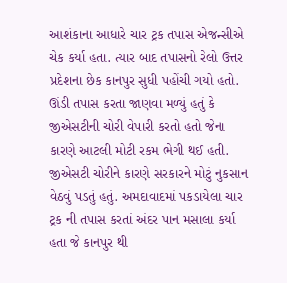આશંકાના આધારે ચાર ટ્રક તપાસ એજન્સીએ ચેક કર્યા હતા. ત્યાર બાદ તપાસનો રેલો ઉત્તર પ્રદેશના છેક કાનપુર સુધી પહોંચી ગયો હતો. ઊંડી તપાસ કરતા જાણવા મળ્યું હતું કે જીએસટીની ચોરી વેપારી કરતો હતો જેના કારણે આટલી મોટી રકમ ભેગી થઈ હતી. જીએસટી ચોરીને કારણે સરકારને મોટું નુકસાન વેઠવું પડતું હતું. અમદાવાદમાં પકડાયેલા ચાર ટ્રક ની તપાસ કરતાં અંદર પાન મસાલા કર્યા હતા જે કાનપુર થી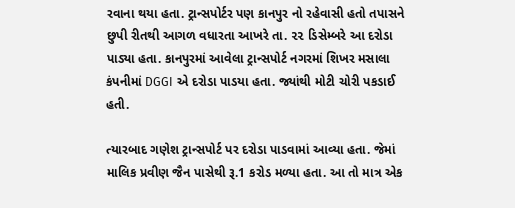રવાના થયા હતા. ટ્રાન્સપોર્ટર પણ કાનપુર નો રહેવાસી હતો તપાસને છુપી રીતથી આગળ વધારતા આખરે તા. ૨૨ ડિસેમ્બરે આ દરોડા પાડ્યા હતા. કાનપુરમાં આવેલા ટ્રાન્સપોર્ટ નગરમાં શિખર મસાલા કંપનીમાં DGGI એ દરોડા પાડયા હતા. જ્યાંથી મોટી ચોરી પકડાઈ હતી.

ત્યારબાદ ગણેશ ટ્રાન્સપોર્ટ પર દરોડા પાડવામાં આવ્યા હતા. જેમાં માલિક પ્રવીણ જૈન પાસેથી રૂ.1 કરોડ મળ્યા હતા. આ તો માત્ર એક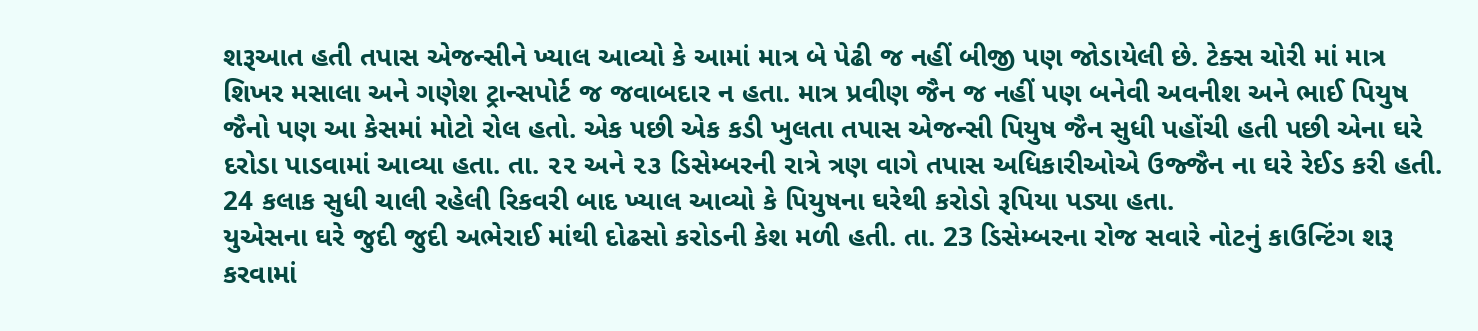શરૂઆત હતી તપાસ એજન્સીને ખ્યાલ આવ્યો કે આમાં માત્ર બે પેઢી જ નહીં બીજી પણ જોડાયેલી છે. ટેક્સ ચોરી માં માત્ર શિખર મસાલા અને ગણેશ ટ્રાન્સપોર્ટ જ જવાબદાર ન હતા. માત્ર પ્રવીણ જૈન જ નહીં પણ બનેવી અવનીશ અને ભાઈ પિયુષ જૈનો પણ આ કેસમાં મોટો રોલ હતો. એક પછી એક કડી ખુલતા તપાસ એજન્સી પિયુષ જૈન સુધી પહોંચી હતી પછી એના ઘરે દરોડા પાડવામાં આવ્યા હતા. તા. ૨૨ અને ૨૩ ડિસેમ્બરની રાત્રે ત્રણ વાગે તપાસ અધિકારીઓએ ઉજ્જૈન ના ઘરે રેઈડ કરી હતી. 24 કલાક સુધી ચાલી રહેલી રિકવરી બાદ ખ્યાલ આવ્યો કે પિયુષના ઘરેથી કરોડો રૂપિયા પડ્યા હતા.
યુએસના ઘરે જુદી જુદી અભેરાઈ માંથી દોઢસો કરોડની કેશ મળી હતી. તા. 23 ડિસેમ્બરના રોજ સવારે નોટનું કાઉન્ટિંગ શરૂ કરવામાં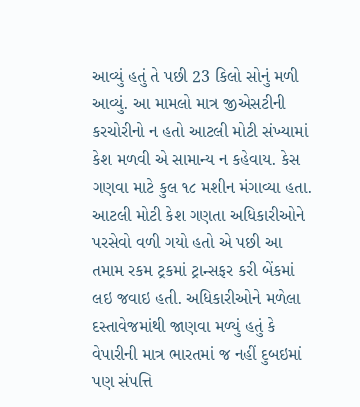આવ્યું હતું તે પછી 23 કિલો સોનું મળી આવ્યું. આ મામલો માત્ર જીએસટીની કરચોરીનો ન હતો આટલી મોટી સંખ્યામાં કેશ મળવી એ સામાન્ય ન કહેવાય. કેસ ગણવા માટે કુલ ૧૮ મશીન મંગાવ્યા હતા. આટલી મોટી કેશ ગણતા અધિકારીઓને પરસેવો વળી ગયો હતો એ પછી આ તમામ રકમ ટ્રકમાં ટ્રાન્સફર કરી બેંકમાં લઇ જવાઇ હતી. અધિકારીઓને મળેલા દસ્તાવેજમાંથી જાણવા મળ્યું હતું કે વેપારીની માત્ર ભારતમાં જ નહીં દુબઇમાં પણ સંપત્તિ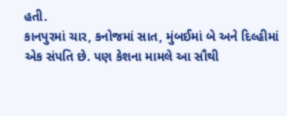હતી.
કાનપુરમાં ચાર, કનોજમાં સાત, મુંબઈમાં બે અને દિલ્હીમાં એક સંપતિ છે. પણ કેશના મામલે આ સૌથી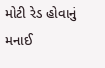મોટી રેડ હોવાનું મનાઈ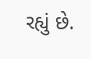રહ્યું છે.